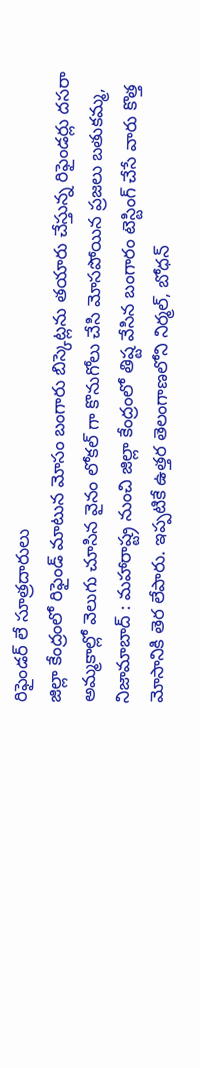రిఫైండర్ లే సూత్రదారులు
జిల్లా కేంద్రంలో రిఫైండ్ మాటున మోసం బంగారు బిస్కెట్లను తయారు చేస్తున్న రిఫైండర్లు దసరా అమ్మకాల్లో వెలుగు చూసిన వైనం లోకల్ గా కొనుగోలు చేసి మోసపోయిన ప్రజలు బతుకమ్మ, నిజామాబాద్ : మహారాష్ట్ర నుంచి జిల్లా కేంద్రంలో తిష్ట వేసిన బంగారం టెస్టింగ్ చేసే వారు కొత్త మోసానికి తెర లేపారు. ఇప్పటికే ఉత్తర తెలంగాణలోని నిర్మల్, బోధన్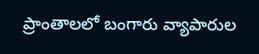ప్రాంతాలలో బంగారు వ్యాపారుల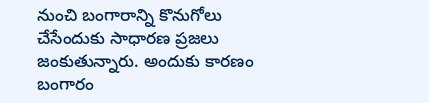నుంచి బంగారాన్ని కొనుగోలు చేసేందుకు సాధారణ ప్రజలు జంకుతున్నారు. అందుకు కారణం బంగారం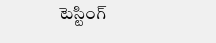టెస్టింగ్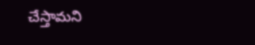చేస్తామని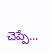చెప్పే...